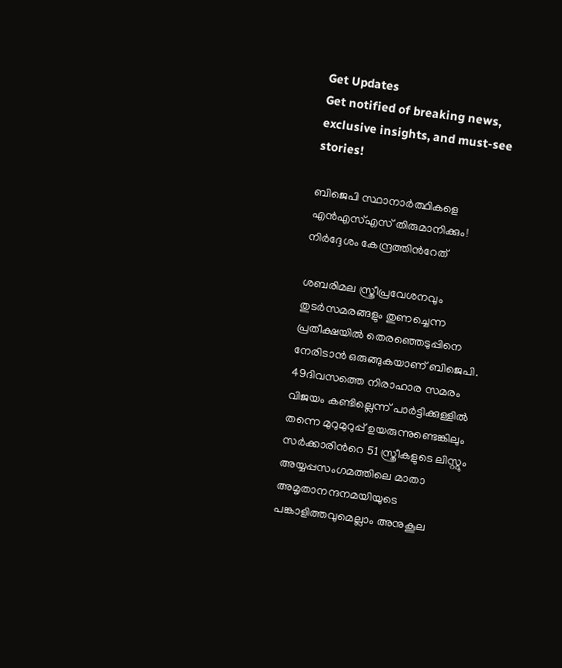Get Updates
Get notified of breaking news, exclusive insights, and must-see stories!

ബിജെപി സ്ഥാനാര്‍ത്ഥികളെ എന്‍എസ്എസ് തിരുമാനിക്കും! നിര്‍ദ്ദേശം കേന്ദ്രത്തിന്‍റേത്

ശബരിമല സ്ത്രീപ്രവേശനവും തുടര്‍സമരങ്ങളും തുണച്ചെന്ന പ്രതീക്ഷയില്‍ തെരഞ്ഞെടുപ്പിനെ നേരിടാന്‍ ഒരുങ്ങുകയാണ് ബിജെപി. 49ദിവസത്തെ നിരാഹാര സമരം വിജയം കണ്ടില്ലെന്ന് പാര്‍ട്ടിക്കുള്ളില്‍ തന്നെ മുറുമുറുപ്പ് ഉയരുന്നുണ്ടെങ്കിലും സര്‍ക്കാരിന്‍റെ 51 സ്ത്രീകളുടെ ലിസ്റ്റും അയ്യപ്പസംഗമത്തിലെ മാതാ അമൃതാനന്ദനമയിയുടെ പങ്കാളിത്തവുമെല്ലാം അനുകൂല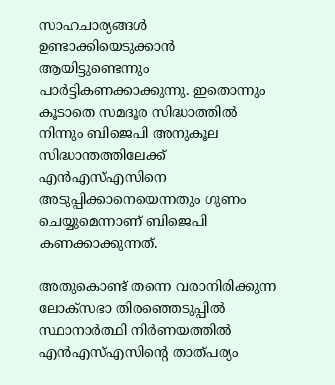സാഹചാര്യങ്ങള്‍ ഉണ്ടാക്കിയെടുക്കാന്‍ ആയിട്ടുണ്ടെന്നും പാര്‍ട്ടികണക്കാക്കുന്നു. ഇതൊന്നും കൂടാതെ സമദൂര സിദ്ധാത്തില്‍ നിന്നും ബിജെപി അനുകൂല സിദ്ധാന്തത്തിലേക്ക് എന്‍എസ്എസിനെ അടുപ്പിക്കാനെയെന്നതും ഗുണം ചെയ്യുമെന്നാണ് ബിജെപി കണക്കാക്കുന്നത്.

അതുകൊണ്ട് തന്നെ വരാനിരിക്കുന്ന ലോക്സഭാ തിരഞ്ഞെടുപ്പില്‍ സ്ഥാനാര്‍ത്ഥി നിര്‍ണയത്തില്‍ എന്‍എസ്എസിന്‍റെ താത്പര്യം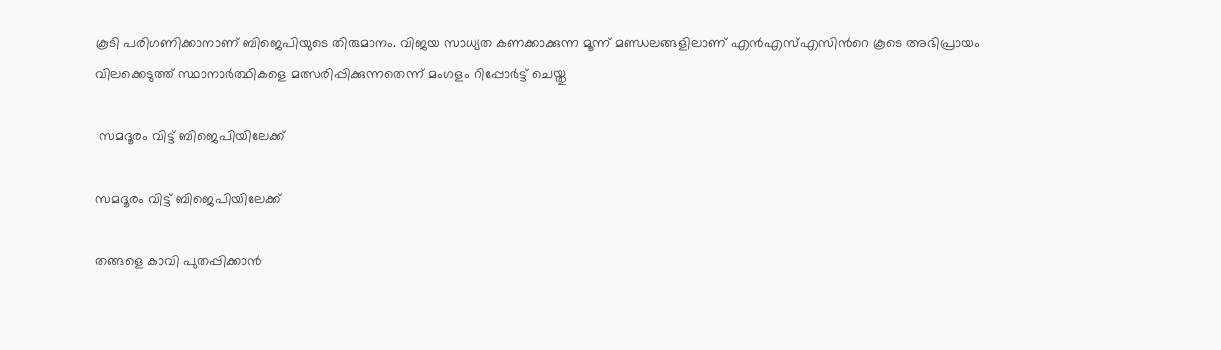കൂടി പരിഗണിക്കാനാണ് ബിജെപിയുടെ തിരുമാനം. വിജയ സാധ്യത കണക്കാക്കുന്ന മൂന്ന് മണ്ഡലങ്ങളിലാണ് എന്‍എസ്എസിന്‍റെ കൂടെ അഭിപ്രായം വിലക്കെടുത്ത് സ്ഥാനാര്‍ത്ഥികളെ മത്സരിപ്പിക്കുന്നതെന്ന് മംഗളം റിപ്പോര്‍ട്ട് ചെയ്തു

 സമദൂരം വിട്ട് ബിജെപിയിലേക്ക്

സമദൂരം വിട്ട് ബിജെപിയിലേക്ക്

തങ്ങളെ കാവി പുതപ്പിക്കാന്‍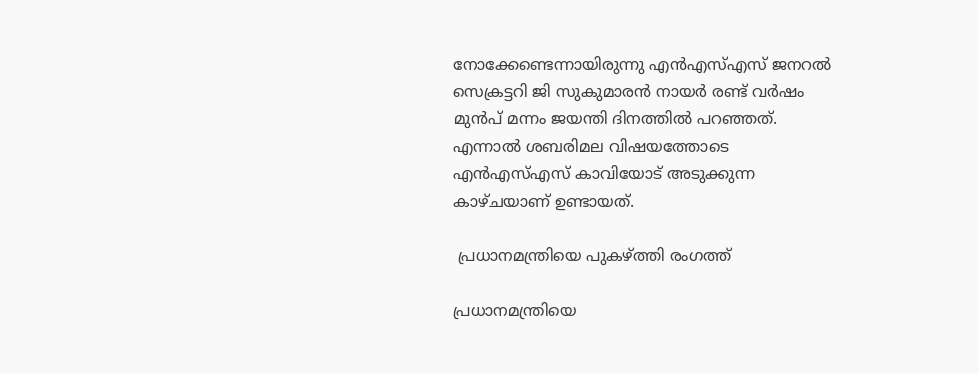നോക്കേണ്ടെന്നായിരുന്നു എന്‍എസ്എസ് ജനറല്‍ സെക്രട്ടറി ജി സുകുമാരന്‍ നായര്‍ രണ്ട് വര്‍ഷം മുന്‍പ് മന്നം ജയന്തി ദിനത്തില്‍ പറഞ്ഞത്. എന്നാല്‍ ശബരിമല വിഷയത്തോടെ എന്‍എസ്എസ് കാവിയോട് അടുക്കുന്ന കാഴ്ചയാണ് ഉണ്ടായത്.

 പ്രധാനമന്ത്രിയെ പുകഴ്ത്തി രംഗത്ത്

പ്രധാനമന്ത്രിയെ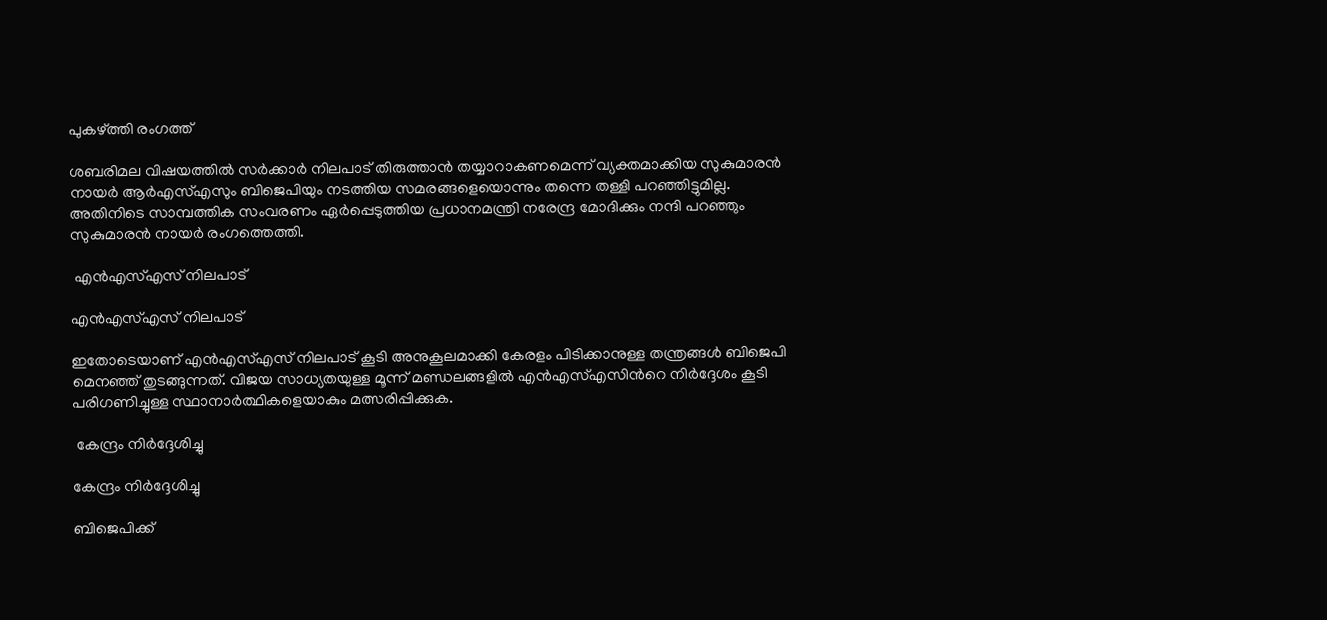പുകഴ്ത്തി രംഗത്ത്

ശബരിമല വിഷയത്തില്‍ സര്‍ക്കാര്‍ നിലപാട് തിരുത്താന്‍ തയ്യാറാകണമെന്ന് വ്യക്തമാക്കിയ സുകുമാരന്‍ നായര്‍ ആര്‍എസ്എസും ബിജെപിയും നടത്തിയ സമരങ്ങളെയൊന്നും തന്നെ തള്ളി പറഞ്ഞിട്ടുമില്ല. അതിനിടെ സാമ്പത്തിക സംവരണം ഏര്‍പ്പെടുത്തിയ പ്രധാനമന്ത്രി നരേന്ദ്ര മോദിക്കും നന്ദി പറഞ്ഞും സുകുമാരന്‍ നായര്‍ രംഗത്തെത്തി.

 എന്‍എസ്എസ് നിലപാട്

എന്‍എസ്എസ് നിലപാട്

ഇതോടെയാണ് എന്‍എസ്എസ് നിലപാട് കൂടി അനുകൂലമാക്കി കേരളം പിടിക്കാനുള്ള തന്ത്രങ്ങള്‍ ബിജെപി മെനഞ്ഞ് തുടങ്ങുന്നത്. വിജയ സാധ്യതയുള്ള മൂന്ന് മണ്ഡലങ്ങളില്‍ എന്‍എസ്എസിന്‍റെ നിര്‍ദ്ദേശം കൂടി പരിഗണിച്ചുള്ള സ്ഥാനാര്‍ത്ഥികളെയാകും മത്സരിപ്പിക്കുക.

 കേന്ദ്രം നിര്‍ദ്ദേശിച്ചു

കേന്ദ്രം നിര്‍ദ്ദേശിച്ചു

ബിജെപിക്ക്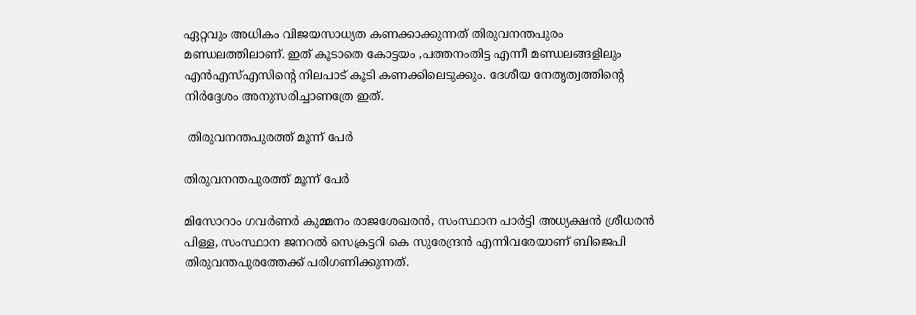ഏറ്റവും അധികം വിജയസാധ്യത കണക്കാക്കുന്നത് തിരുവനന്തപുരം മണ്ഡലത്തിലാണ്. ഇത് കൂടാതെ കോട്ടയം ,പത്തനംതിട്ട എന്നീ മണ്ഡലങ്ങളിലും എന്‍എസ്എസിന്‍റെ നിലപാട് കൂടി കണക്കിലെടുക്കും. ദേശീയ നേതൃത്വത്തിന്‍റെ നിര്‍ദ്ദേശം അനുസരിച്ചാണത്രേ ഇത്.

 തിരുവനന്തപുരത്ത് മൂന്ന് പേര്‍

തിരുവനന്തപുരത്ത് മൂന്ന് പേര്‍

മിസോറാം ഗവര്‍ണര്‍ കുമ്മനം രാജശേഖരന്‍, സംസ്ഥാന പാര്‍ട്ടി അധ്യക്ഷന്‍ ശ്രീധരന്‍ പിള്ള, സംസ്ഥാന ജനറല്‍ സെക്രട്ടറി കെ സുരേന്ദ്രന്‍ എന്നിവരേയാണ് ബിജെപി തിരുവന്തപുരത്തേക്ക് പരിഗണിക്കുന്നത്.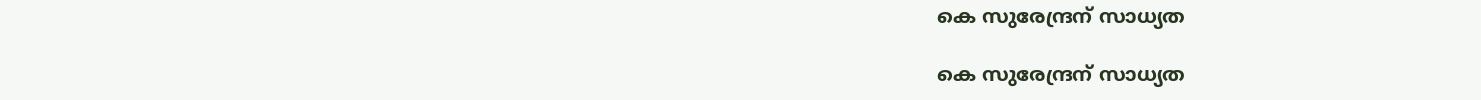കെ സുരേന്ദ്രന് സാധ്യത

കെ സുരേന്ദ്രന് സാധ്യത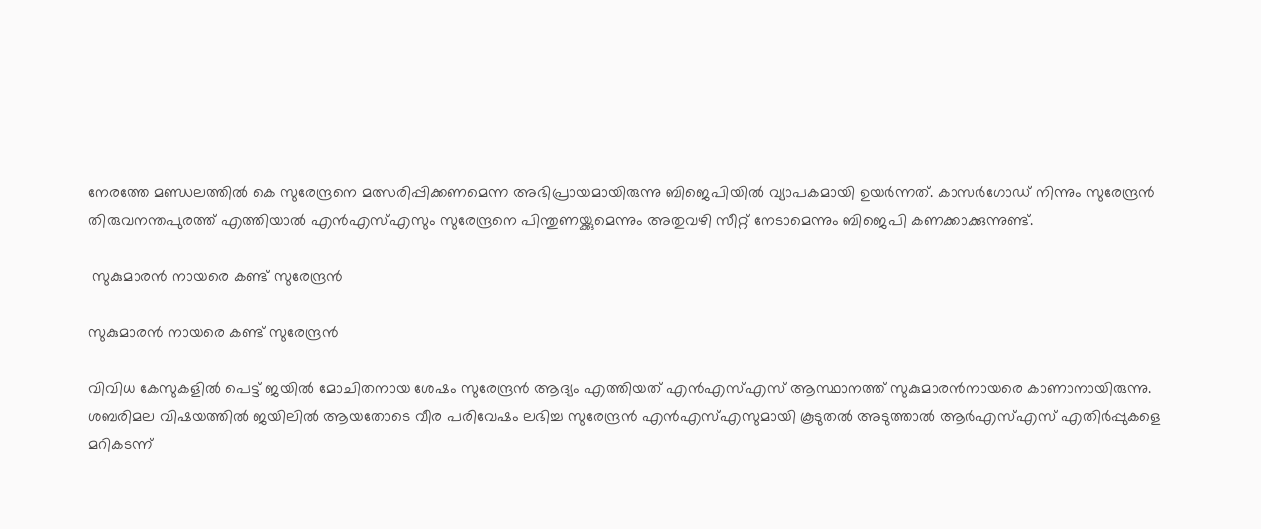നേരത്തേ മണ്ഡലത്തില്‍ കെ സുരേന്ദ്രനെ മത്സരിപ്പിക്കണമെന്ന അഭിപ്രായമായിരുന്നു ബിജെപിയില്‍ വ്യാപകമായി ഉയര്‍ന്നത്. കാസര്‍ഗോഡ് നിന്നും സുരേന്ദ്രന്‍ തിരുവനന്തപുരത്ത് എത്തിയാല്‍ എന്‍എസ്എസും സുരേന്ദ്രനെ പിന്തുണയ്ക്കുമെന്നും അതുവഴി സീറ്റ് നേടാമെന്നും ബിജെപി കണക്കാക്കുന്നുണ്ട്.

 സുകുമാരന്‍ നായരെ കണ്ട് സുരേന്ദ്രന്‍

സുകുമാരന്‍ നായരെ കണ്ട് സുരേന്ദ്രന്‍

വിവിധ കേസുകളില്‍ പെട്ട് ജയില്‍ മോചിതനായ ശേഷം സുരേന്ദ്രന്‍ ആദ്യം എത്തിയത് എന്‍എസ്എസ് ആസ്ഥാനത്ത് സുകുമാരന്‍നായരെ കാണാനായിരുന്നു. ശബരിമല വിഷയത്തില്‍ ജയിലില്‍ ആയതോടെ വീര പരിവേഷം ലഭിച്ച സുരേന്ദ്രന്‍ എന്‍എസ്എസുമായി കൂടുതല്‍ അടുത്താല്‍ ആര്‍എസ്എസ് എതിര്‍പ്പുകളെ മറികടന്ന്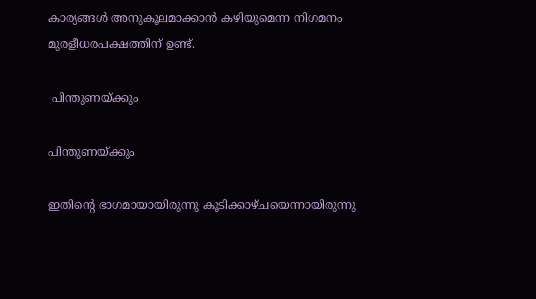കാര്യങ്ങള്‍ അനുകൂലമാക്കാന്‍ കഴിയുമെന്ന നിഗമനം മുരളീധരപക്ഷത്തിന് ഉണ്ട്.

 പിന്തുണയ്ക്കും

പിന്തുണയ്ക്കും

ഇതിന്‍റെ ഭാഗമായായിരുന്നു കൂടിക്കാഴ്ചയെന്നായിരുന്നു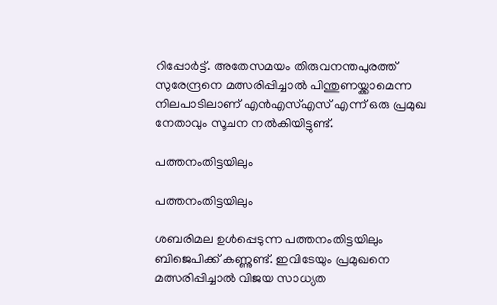റിപ്പോര്‍ട്ട്. അതേസമയം തിരുവനന്തപുരത്ത് സുരേന്ദ്രനെ മത്സരിപ്പിച്ചാല്‍ പിന്തുണയ്ക്കാമെന്ന നിലപാടിലാണ് എന്‍എസ്എസ് എന്ന് ഒരു പ്രമുഖ നേതാവും സൂചന നല്‍കിയിട്ടുണ്ട്.

പത്തനംതിട്ടയിലും

പത്തനംതിട്ടയിലും

ശബരിമല ഉള്‍പ്പെടുന്ന പത്തനംതിട്ടയിലും ബിജെപിക്ക് കണ്ണുണ്ട്. ഇവിടേയും പ്രമുഖനെ മത്സരിപ്പിച്ചാല്‍ വിജയ സാധ്യത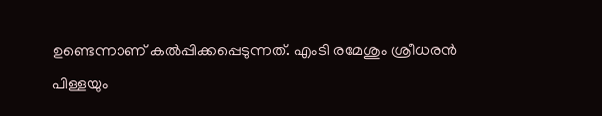ഉണ്ടെന്നാണ് കല്‍പ്പിക്കപ്പെടുന്നത്. എംടി രമേശും ശ്രീധരന്‍ പിള്ളയും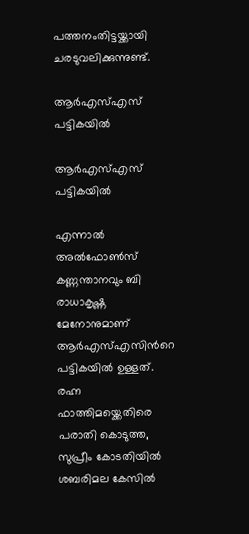പത്തനംതിട്ടയ്ക്കായി ചരടുവലിക്കുന്നുണ്ട്.

ആര്‍എസ്എസ് പട്ടികയില്‍

ആര്‍എസ്എസ് പട്ടികയില്‍

എന്നാല്‍ അല്‍ഫോണ്‍സ് കണ്ണന്താനവും ബി രാധാകൃഷ്ണ മേനോനുമാണ് ആര്‍എസ്എസിന്‍റെ പട്ടികയില്‍ ഉള്ളത്. രഹ്ന ഫാത്തിമയ്ക്കെതിരെ പരാതി കൊടുത്ത, സുപ്രീം കോടതിയില്‍ ശബരിമല കേസില്‍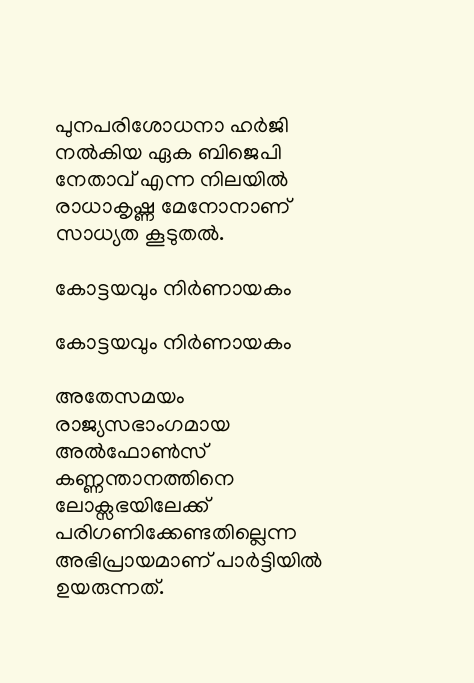പുനപരിശോധനാ ഹര്‍ജി നല്‍കിയ ഏക ബിജെപി നേതാവ് എന്ന നിലയില്‍ രാധാകൃഷ്ണ മേനോനാണ് സാധ്യത കൂടുതല്‍.

കോട്ടയവും നിര്‍ണായകം

കോട്ടയവും നിര്‍ണായകം

അതേസമയം രാജ്യസഭാംഗമായ അല്‍ഫോണ്‍സ് കണ്ണന്താനത്തിനെ ലോക്സഭയിലേക്ക് പരിഗണിക്കേണ്ടതില്ലെന്ന അഭിപ്രായമാണ് പാര്‍ട്ടിയില്‍ ഉയരുന്നത്.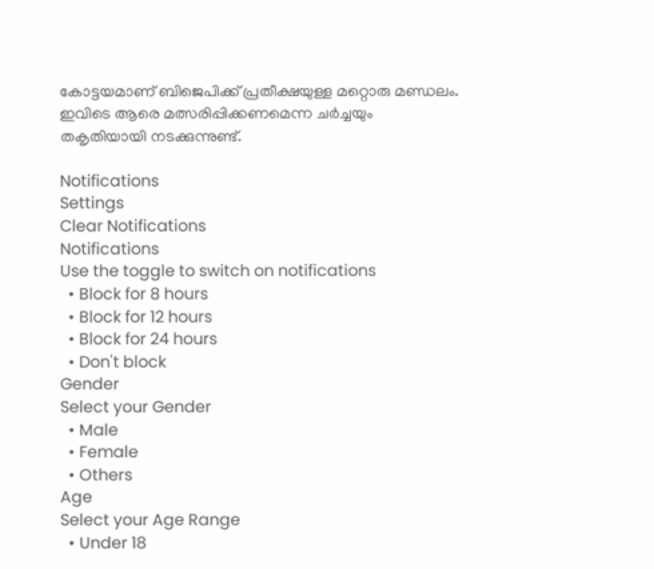കോട്ടയമാണ് ബിജെപിക്ക് പ്രതീക്ഷയുള്ള മറ്റൊരു മണ്ഡലം. ഇവിടെ ആരെ മത്സരിപ്പിക്കണമെന്ന ചര്‍ച്ചയും തകൃതിയായി നടക്കുന്നുണ്ട്.

Notifications
Settings
Clear Notifications
Notifications
Use the toggle to switch on notifications
  • Block for 8 hours
  • Block for 12 hours
  • Block for 24 hours
  • Don't block
Gender
Select your Gender
  • Male
  • Female
  • Others
Age
Select your Age Range
  • Under 18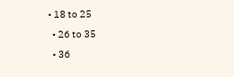• 18 to 25
  • 26 to 35
  • 36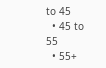to 45
  • 45 to 55
  • 55+